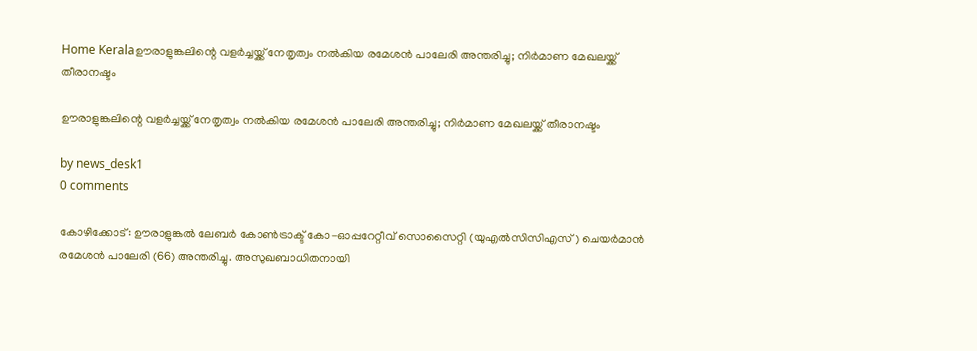Home Keralaഊരാളുങ്കലിന്റെ വളർച്ചയ്ക്ക് നേതൃത്വം നൽകിയ രമേശൻ പാലേരി അന്തരിച്ചു; നിർമാണ മേഖലയ്ക്ക് തീരാനഷ്ടം

ഊരാളുങ്കലിന്റെ വളർച്ചയ്ക്ക് നേതൃത്വം നൽകിയ രമേശൻ പാലേരി അന്തരിച്ചു; നിർമാണ മേഖലയ്ക്ക് തീരാനഷ്ടം

by news_desk1
0 comments

കോഴിക്കോട്: ഊരാളുങ്കൽ ലേബർ കോൺട്രാക്ട് കോ-ഓപ്പറേറ്റീവ് സൊസൈറ്റി (യുഎൽസിസിഎസ്) ചെയർമാൻ രമേശൻ പാലേരി (66) അന്തരിച്ചു. അസുഖബാധിതനായി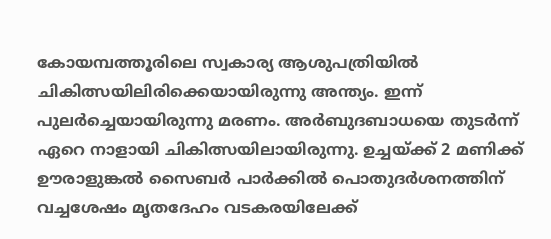കോയമ്പത്തൂരിലെ സ്വകാര്യ ആശുപത്രിയിൽ ചികിത്സയിലിരിക്കെയായിരുന്നു അന്ത്യം. ഇന്ന് പുലർച്ചെയായിരുന്നു മരണം. അർബുദബാധയെ തുടർന്ന് ഏറെ നാളായി ചികിത്സയിലായിരുന്നു. ഉച്ചയ്ക്ക് 2 മണിക്ക് ഊരാളുങ്കൽ സൈബർ പാർക്കിൽ പൊതുദർശനത്തിന് വച്ചശേഷം മൃതദേഹം വടകരയിലേക്ക്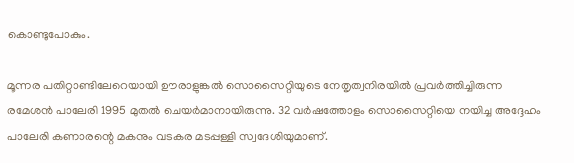കൊണ്ടുപോകും.

മൂന്നര പതിറ്റാണ്ടിലേറെയായി ഊരാളുങ്കൽ സൊസൈറ്റിയുടെ നേതൃത്വനിരയിൽ പ്രവർത്തിച്ചിരുന്ന രമേശൻ പാലേരി 1995 മുതൽ ചെയർമാനായിരുന്നു. 32 വർഷത്തോളം സൊസൈറ്റിയെ നയിച്ച അദ്ദേഹം പാലേരി കണാരന്റെ മകനും വടകര മടപ്പള്ളി സ്വദേശിയുമാണ്.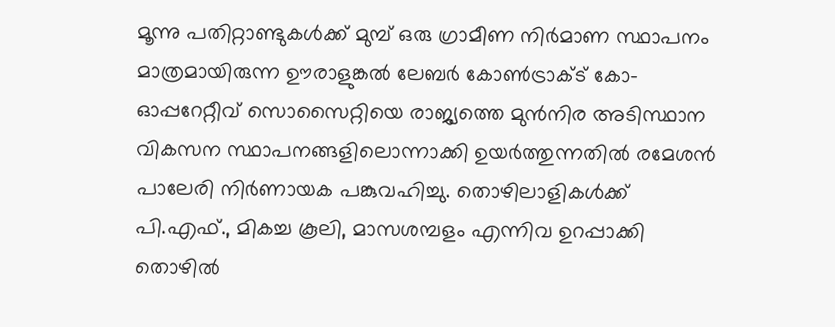മൂന്നു പതിറ്റാണ്ടുകൾക്ക് മുമ്പ് ഒരു ഗ്രാമീണ നിർമാണ സ്ഥാപനം മാത്രമായിരുന്ന ഊരാളുങ്കൽ ലേബർ കോൺട്രാക്ട് കോ-ഓപ്പറേറ്റീവ് സൊസൈറ്റിയെ രാജ്യത്തെ മുൻനിര അടിസ്ഥാന വികസന സ്ഥാപനങ്ങളിലൊന്നാക്കി ഉയർത്തുന്നതിൽ രമേശൻ പാലേരി നിർണായക പങ്കുവഹിച്ചു. തൊഴിലാളികൾക്ക് പി.എഫ്., മികച്ച കൂലി, മാസശമ്പളം എന്നിവ ഉറപ്പാക്കി തൊഴിൽ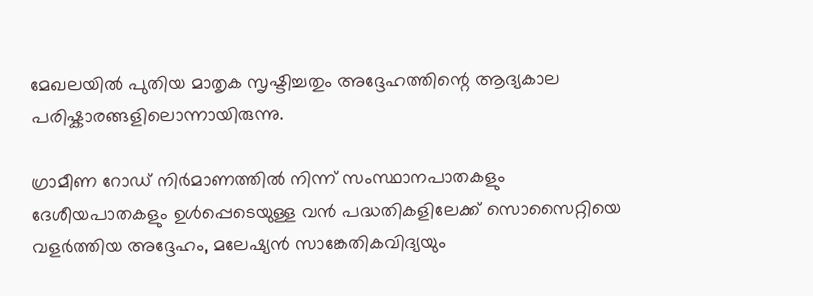മേഖലയിൽ പുതിയ മാതൃക സൃഷ്ടിച്ചതും അദ്ദേഹത്തിന്റെ ആദ്യകാല പരിഷ്കാരങ്ങളിലൊന്നായിരുന്നു.

ഗ്രാമീണ റോഡ് നിർമാണത്തിൽ നിന്ന് സംസ്ഥാനപാതകളും ദേശീയപാതകളും ഉൾപ്പെടെയുള്ള വൻ പദ്ധതികളിലേക്ക് സൊസൈറ്റിയെ വളർത്തിയ അദ്ദേഹം, മലേഷ്യൻ സാങ്കേതികവിദ്യയും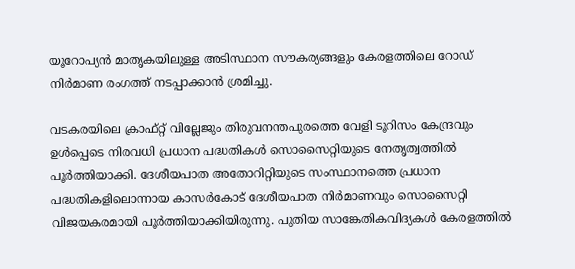യൂറോപ്യൻ മാതൃകയിലുള്ള അടിസ്ഥാന സൗകര്യങ്ങളും കേരളത്തിലെ റോഡ് നിർമാണ രംഗത്ത് നടപ്പാക്കാൻ ശ്രമിച്ചു.

വടകരയിലെ ക്രാഫ്റ്റ് വില്ലേജും തിരുവനന്തപുരത്തെ വേളി ടൂറിസം കേന്ദ്രവും ഉൾപ്പെടെ നിരവധി പ്രധാന പദ്ധതികൾ സൊസൈറ്റിയുടെ നേതൃത്വത്തിൽ പൂർത്തിയാക്കി. ദേശീയപാത അതോറിറ്റിയുടെ സംസ്ഥാനത്തെ പ്രധാന പദ്ധതികളിലൊന്നായ കാസർകോട് ദേശീയപാത നിർമാണവും സൊസൈറ്റി വിജയകരമായി പൂർത്തിയാക്കിയിരുന്നു. പുതിയ സാങ്കേതികവിദ്യകൾ കേരളത്തിൽ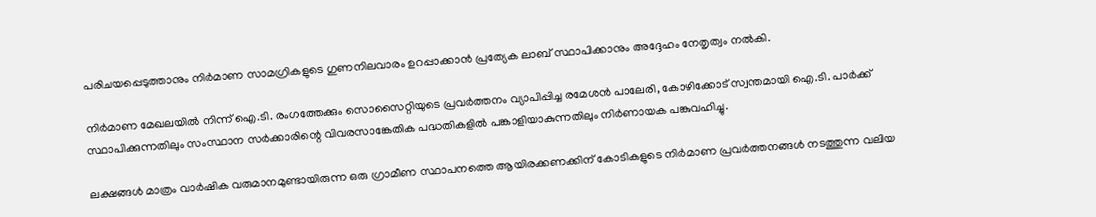പരിചയപ്പെടുത്താനും നിർമാണ സാമഗ്രികളുടെ ഗുണനിലവാരം ഉറപ്പാക്കാൻ പ്രത്യേക ലാബ് സ്ഥാപിക്കാനും അദ്ദേഹം നേതൃത്വം നൽകി.

നിർമാണ മേഖലയിൽ നിന്ന് ഐ.ടി. രംഗത്തേക്കും സൊസൈറ്റിയുടെ പ്രവർത്തനം വ്യാപിപ്പിച്ച രമേശൻ പാലേരി, കോഴിക്കോട് സ്വന്തമായി ഐ.ടി. പാർക്ക് സ്ഥാപിക്കുന്നതിലും സംസ്ഥാന സർക്കാരിന്റെ വിവരസാങ്കേതിക പദ്ധതികളിൽ പങ്കാളിയാകുന്നതിലും നിർണായക പങ്കുവഹിച്ചു.

ലക്ഷങ്ങൾ മാത്രം വാർഷിക വരുമാനമുണ്ടായിരുന്ന ഒരു ഗ്രാമീണ സ്ഥാപനത്തെ ആയിരക്കണക്കിന് കോടികളുടെ നിർമാണ പ്രവർത്തനങ്ങൾ നടത്തുന്ന വലിയ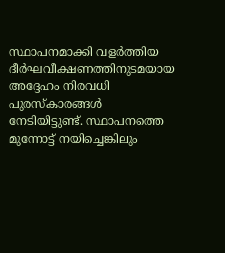സ്ഥാപനമാക്കി വളർത്തിയ ദീർഘവീക്ഷണത്തിനുടമയായ അദ്ദേഹം നിരവധി പുരസ്കാരങ്ങൾ നേടിയിട്ടുണ്ട്. സ്ഥാപനത്തെ മുന്നോട്ട് നയിച്ചെങ്കിലും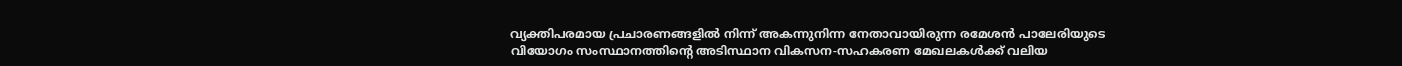വ്യക്തിപരമായ പ്രചാരണങ്ങളിൽ നിന്ന് അകന്നുനിന്ന നേതാവായിരുന്ന രമേശൻ പാലേരിയുടെ വിയോഗം സംസ്ഥാനത്തിന്റെ അടിസ്ഥാന വികസന-സഹകരണ മേഖലകൾക്ക് വലിയ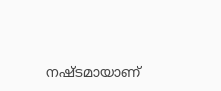നഷ്ടമായാണ്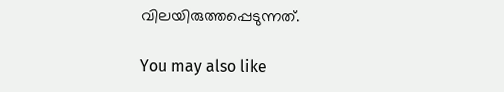വിലയിരുത്തപ്പെടുന്നത്.

You may also like